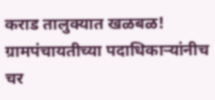कराड तालुक्यात खळबळ! ग्रामपंचायतीच्या पदाधिकाऱ्यांनीच चर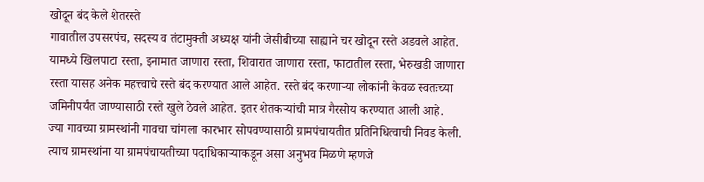खोदून बंद केले शेतरस्ते
गावातील उपसरपंच, सदस्य व तंटामुक्ती अध्यक्ष यांनी जेसीबीच्या साह्याने चर खोदून रस्ते अडवले आहेत. यामध्ये खिलपाटा रस्ता, इनामात जाणारा रस्ता, शिवारात जाणारा रस्ता, फाटातील रस्ता, भेरुखडी जाणारा रस्ता यासह अनेक महत्त्वाचे रस्ते बंद करण्यात आले आहेत. रस्ते बंद करणाऱ्या लोकांनी केवळ स्वतःच्या जमिनीपर्यंत जाण्यासाठी रस्ते खुले ठेवले आहेत. इतर शेतकऱ्यांची मात्र गैरसोय करण्यात आली आहे.
ज्या गावच्या ग्रामस्थांनी गावचा चांगला कारभार सोपवण्यासाठी ग्रामपंचायतीत प्रतिनिधित्वाची निवड केली. त्याच ग्रामस्थांना या ग्रामपंचायतीच्या पदाधिकाऱ्याकडून असा अनुभव मिळणे म्हणजे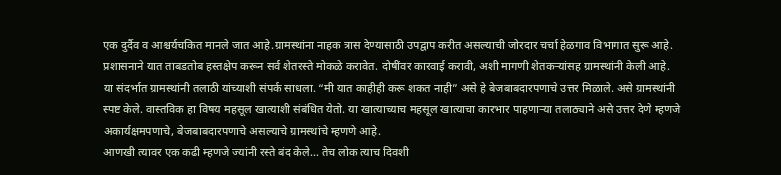एक दुर्दैव व आश्चर्यचकित मानले जात आहे.ग्रामस्थांना नाहक त्रास देण्यासाठी उपद्वाप करीत असल्याची जोरदार चर्चा हेळगाव विभागात सुरू आहे. प्रशासनाने यात ताबडतोब हस्तक्षेप करून सर्व शेतरस्ते मोकळे करावेत. दोषींवर कारवाई करावी, अशी मागणी शेतकऱ्यांसह ग्रामस्थांनी केली आहे.
या संदर्भात ग्रामस्थांनी तलाठी यांच्याशी संपर्क साधला. “मी यात काहीही करू शकत नाही” असे हे बेजबाबदारपणाचे उत्तर मिळाले. असे ग्रामस्थांनी स्पष्ट केले. वास्तविक हा विषय महसूल खात्याशी संबंधित येतो. या खात्याच्याच महसूल खात्याचा कारभार पाहणाऱ्या तलाठ्याने असे उत्तर देणे म्हणजे अकार्यक्षमपणाचे, बेजबाबदारपणाचे असल्याचे ग्रामस्थांचे म्हणणे आहे.
आणखी त्यावर एक कढी म्हणजे ज्यांनी रस्ते बंद केले… तेच लोक त्याच दिवशी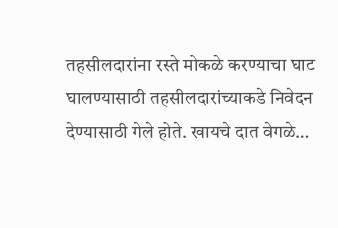तहसीलदारांना रस्ते मोकळे करण्याचा घाट घालण्यासाठी तहसीलदारांच्याकडे निवेदन देण्यासाठी गेले होते. खायचे दात वेगळे…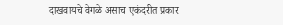दाखवायचे वेगळे असाच एकंदरीत प्रकार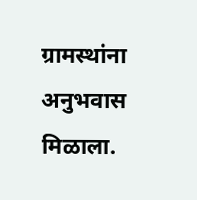ग्रामस्थांना अनुभवास मिळाला.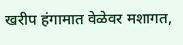खरीप हंगामात वेळेवर मशागत,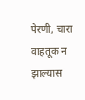पेरणी, चारा वाहतूक न झाल्यास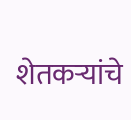शेतकऱ्यांचे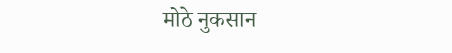मोठे नुकसान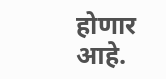होणार आहे.